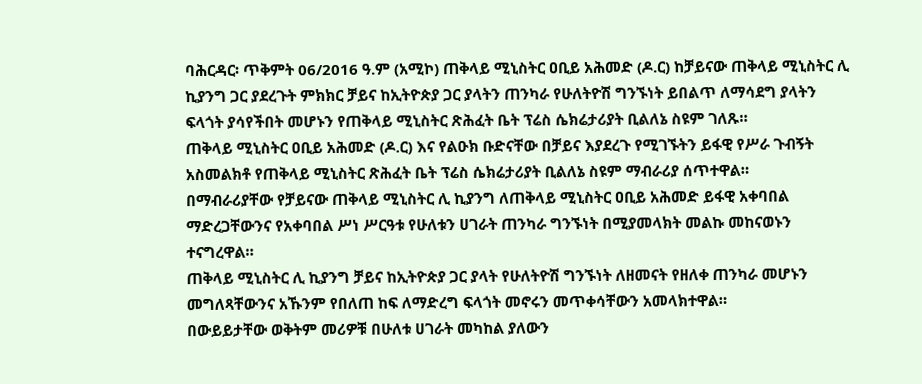ባሕርዳር፡ ጥቅምት 06/2016 ዓ.ም (አሚኮ) ጠቅላይ ሚኒስትር ዐቢይ አሕመድ (ዶ.ር) ከቻይናው ጠቅላይ ሚኒስትር ሊ ኪያንግ ጋር ያደረጉት ምክክር ቻይና ከኢትዮጵያ ጋር ያላትን ጠንካራ የሁለትዮሽ ግንኙነት ይበልጥ ለማሳደግ ያላትን ፍላጎት ያሳየችበት መሆኑን የጠቅላይ ሚኒስትር ጽሕፈት ቤት ፕሬስ ሴክሬታሪያት ቢልለኔ ስዩም ገለጹ።
ጠቅላይ ሚኒስትር ዐቢይ አሕመድ (ዶ.ር) እና የልዑክ ቡድናቸው በቻይና እያደረጉ የሚገኙትን ይፋዊ የሥራ ጉብኝት አስመልክቶ የጠቅላይ ሚኒስትር ጽሕፈት ቤት ፕሬስ ሴክሬታሪያት ቢልለኔ ስዩም ማብራሪያ ሰጥተዋል።
በማብራሪያቸው የቻይናው ጠቅላይ ሚኒስትር ሊ ኪያንግ ለጠቅላይ ሚኒስትር ዐቢይ አሕመድ ይፋዊ አቀባበል ማድረጋቸውንና የአቀባበል ሥነ ሥርዓቱ የሁለቱን ሀገራት ጠንካራ ግንኙነት በሚያመላክት መልኩ መከናወኑን ተናግረዋል።
ጠቅላይ ሚኒስትር ሊ ኪያንግ ቻይና ከኢትዮጵያ ጋር ያላት የሁለትዮሽ ግንኙነት ለዘመናት የዘለቀ ጠንካራ መሆኑን መግለጻቸውንና አኹንም የበለጠ ከፍ ለማድረግ ፍላጎት መኖሩን መጥቀሳቸውን አመላክተዋል።
በውይይታቸው ወቅትም መሪዎቹ በሁለቱ ሀገራት መካከል ያለውን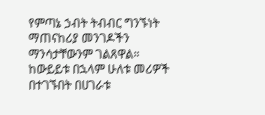የምጣኔ ኃብት ትብብር ግንኙነት ማጠናከሪያ መንገዶችን ማንሳታቸውንም ገልጸዋል።
ከውይይቱ በኋላም ሁለቱ መሪዎች በተገኙበት በሀገራቱ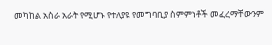መካከል አስራ አራት የሚሆኑ የተለያዩ የመግባቢያ ስምምነቶች መፈረማቸውንም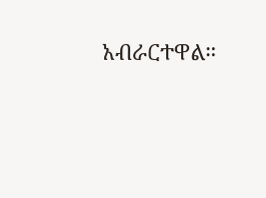አብራርተዋል።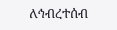ለኅብረተሰብ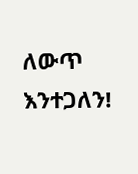ለውጥ እንተጋለን!